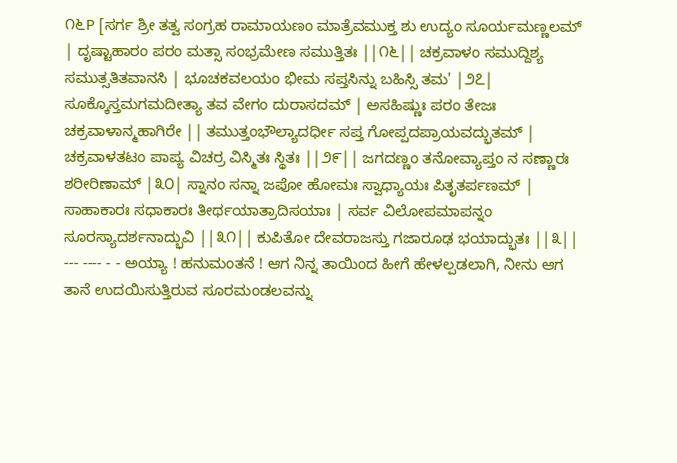೧೬P [ಸರ್ಗ ಶ್ರೀ ತತ್ವ ಸಂಗ್ರಹ ರಾಮಾಯಣಂ ಮಾತ್ರೆವಮುಕ್ತ ಶು ಉದ್ಯಂ ಸೂರ್ಯಮಣ್ಣಲಮ್ | ದೃಷ್ಟಾಹಾರಂ ಪರಂ ಮತ್ಸಾ ಸಂಭ್ರಮೇಣ ಸಮುತ್ತಿತಃ ||೧೬|| ಚಕ್ರವಾಳಂ ಸಮುದ್ದಿಶ್ಯ ಸಮುತ್ಸತಿತವಾನಸಿ | ಭೂಚಕವಲಯಂ ಭೀಮ ಸಪ್ತಸಿನ್ನು ಬಹಿಸ್ಸಿ ತಮ' |೨೭| ಸೂಕ್ಕೊಸ್ತಮಗಮದೀತ್ಯಾ ತವ ವೇಗಂ ದುರಾಸದಮ್ | ಅಸಹಿಷ್ಣುಃ ಪರಂ ತೇಜಃ ಚಕ್ರವಾಳಾನ್ಮಹಾಗಿರೇ || ತಮುತ್ತಂಭೌಲ್ಯಾದರ್ಧೀ ಸಪ್ತ ಗೋಪ್ಪದಪ್ರಾಯವದ್ಭುತಮ್ | ಚಕ್ರವಾಳತಟಂ ಪಾಪ್ಯ ವಿಚರ್ರ ವಿಸ್ಮಿತಃ ಸ್ಥಿತಃ ||೨೯|| ಜಗದಣ್ಣಂ ತನೋವ್ಯಾಪ್ತಂ ನ ಸಣ್ಣಾರಃ ಶರೀರಿಣಾಮ್ |೩೦| ಸ್ನಾನಂ ಸನ್ನಾ ಜಪೋ ಹೋಮಃ ಸ್ವಾಧ್ಯಾಯಃ ಪಿತೃತರ್ಪಣಮ್ | ಸಾಹಾಕಾರಃ ಸಧಾಕಾರಃ ತೀರ್ಥಯಾತ್ರಾದಿಸಯಾಃ | ಸರ್ವ ವಿಲೋಪಮಾಪನ್ನಂ ಸೂರಸ್ಯಾದರ್ಶನಾದ್ಭುವಿ ||೩೧|| ಕುಪಿತೋ ದೇವರಾಜಸ್ತು ಗಜಾರೂಢ ಭಯಾದ್ಭುತಃ ||೩|| --- ---- - - ಅಯ್ಯಾ ! ಹನುಮಂತನೆ ! ಆಗ ನಿನ್ನ ತಾಯಿಂದ ಹೀಗೆ ಹೇಳಲ್ಪಡಲಾಗಿ, ನೀನು ಆಗ ತಾನೆ ಉದಯಿಸುತ್ತಿರುವ ಸೂರಮಂಡಲವನ್ನು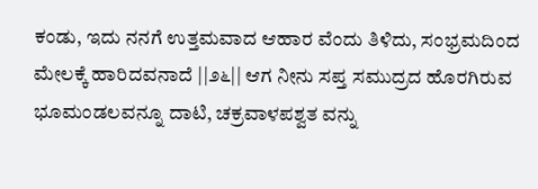ಕಂಡು, ಇದು ನನಗೆ ಉತ್ತಮವಾದ ಆಹಾರ ವೆಂದು ತಿಳಿದು, ಸಂಭ್ರಮದಿಂದ ಮೇಲಕ್ಕೆ ಹಾರಿದವನಾದೆ ||೨೬|| ಆಗ ನೀನು ಸಪ್ತ ಸಮುದ್ರದ ಹೊರಗಿರುವ ಭೂಮಂಡಲವನ್ನೂ ದಾಟಿ, ಚಕ್ರವಾಳಪಶ್ವತ ವನ್ನು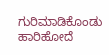ಗುರಿಮಾಡಿಕೊಂಡು ಹಾರಿಹೋದೆ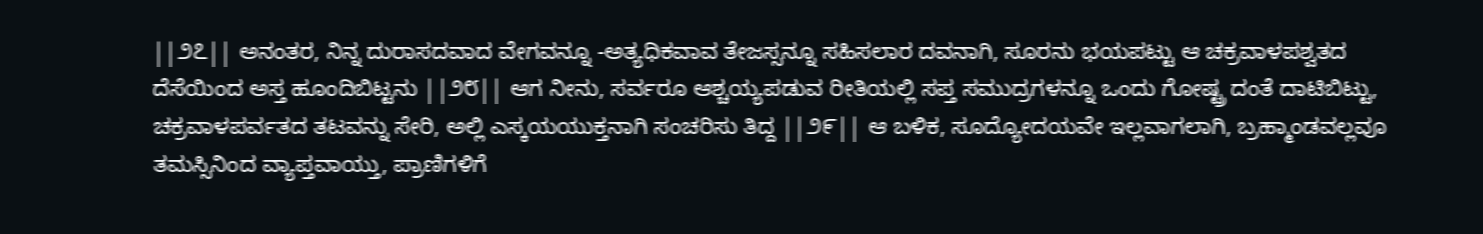||೨೭|| ಅನಂತರ, ನಿನ್ನ ದುರಾಸದವಾದ ವೇಗವನ್ನೂ -ಅತ್ಯಧಿಕವಾವ ತೇಜಸ್ಸನ್ನೂ ಸಹಿಸಲಾರ ದವನಾಗಿ, ಸೂರನು ಭಯಪಟ್ಟು ಆ ಚಕ್ರವಾಳಪಶ್ವತದ ದೆಸೆಯಿಂದ ಅಸ್ತ ಹೂಂದಿಬಿಟ್ಟನು ||೨೮|| ಆಗ ನೀನು, ಸರ್ವರೂ ಆಶ್ಚಯ್ಯಪಡುವ ರೀತಿಯಲ್ಲಿ ಸಪ್ತ ಸಮುದ್ರಗಳನ್ನೂ ಒಂದು ಗೋಷ್ಟ್ರ ದಂತೆ ದಾಟಿಬಿಟ್ಟು, ಚಕ್ರವಾಳಪರ್ವತದ ತಟವನ್ನು ಸೇರಿ, ಅಲ್ಲಿ ಎಸ್ಕಯಯುಕ್ತನಾಗಿ ಸಂಚರಿಸು ತಿದ್ದ ||೨೯|| ಆ ಬಳಿಕ, ಸೂದ್ಯೋದಯವೇ ಇಲ್ಲವಾಗಲಾಗಿ, ಬ್ರಹ್ಮಾಂಡವಲ್ಲವೂ ತಮಸ್ಸಿನಿಂದ ವ್ಯಾಪ್ತವಾಯ್ತು, ಪ್ರಾಣಿಗಳಿಗೆ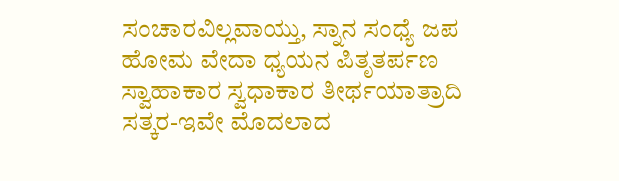ಸಂಚಾರವಿಲ್ಲವಾಯ್ತು, ಸ್ನಾನ ಸಂಧ್ಯೆ ಜಪ ಹೋಮ ವೇದಾ ಧ್ಯಯನ ಪಿತೃತರ್ಪಣ ಸ್ವಾಹಾಕಾರ ಸ್ವಧಾಕಾರ ತೀರ್ಥಯಾತ್ರಾದಿ ಸತ್ಕರ-ಇವೇ ಮೊದಲಾದ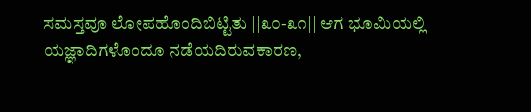ಸಮಸ್ತವೂ ಲೋಪಹೊಂದಿಬಿಟ್ಟಿತು ||೩೦-೩೧|| ಆಗ ಭೂಮಿಯಲ್ಲಿ ಯಜ್ಞಾದಿಗಳೊಂದೂ ನಡೆಯದಿರುವಕಾರಣ,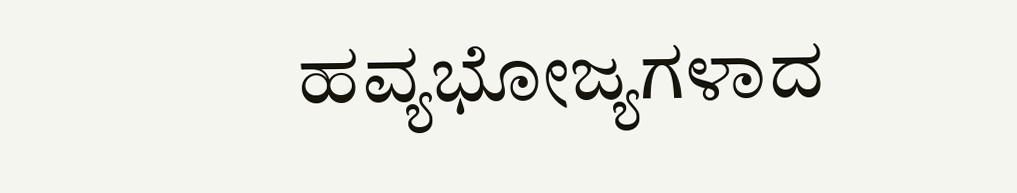ಹವ್ಯಭೋಜ್ಯಗಳಾದ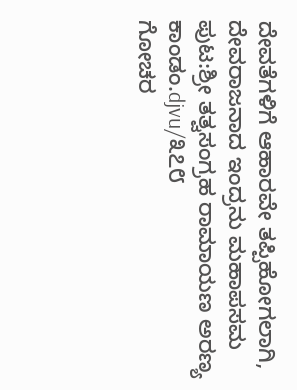ದೇವತೆಗಳಿಗೆ ಆಹಾರವೇ ತಪ್ಪಿಹೋಗಲಾಗಿ, ದೇವರಾಜನಾದ ಇಂದ್ರನು ಮಹಾಪಸಮ
ಪುಟ:ಶ್ರೀ ತತ್ವಸಂಗ್ರಹ ರಾಮಾಯಣ ಅರಣ್ಯ ಕಾಂಡಂ.djvu/೩೭೮
ಗೋಚರ